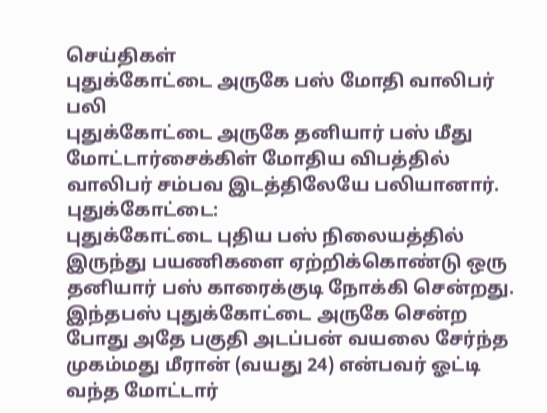செய்திகள்
புதுக்கோட்டை அருகே பஸ் மோதி வாலிபர் பலி
புதுக்கோட்டை அருகே தனியார் பஸ் மீது மோட்டார்சைக்கிள் மோதிய விபத்தில் வாலிபர் சம்பவ இடத்திலேயே பலியானார்.
புதுக்கோட்டை:
புதுக்கோட்டை புதிய பஸ் நிலையத்தில் இருந்து பயணிகளை ஏற்றிக்கொண்டு ஒரு தனியார் பஸ் காரைக்குடி நோக்கி சென்றது. இந்தபஸ் புதுக்கோட்டை அருகே சென்ற போது அதே பகுதி அடப்பன் வயலை சேர்ந்த முகம்மது மீரான் (வயது 24) என்பவர் ஓட்டி வந்த மோட்டார்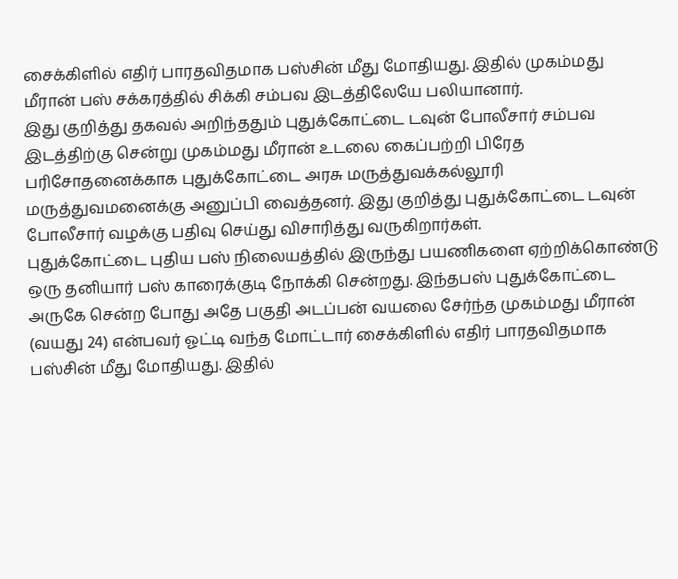சைக்கிளில் எதிர் பாரதவிதமாக பஸ்சின் மீது மோதியது. இதில் முகம்மது மீரான் பஸ் சக்கரத்தில் சிக்கி சம்பவ இடத்திலேயே பலியானார்.
இது குறித்து தகவல் அறிந்ததும் புதுக்கோட்டை டவுன் போலீசார் சம்பவ இடத்திற்கு சென்று முகம்மது மீரான் உடலை கைப்பற்றி பிரேத பரிசோதனைக்காக புதுக்கோட்டை அரசு மருத்துவக்கல்லூரி மருத்துவமனைக்கு அனுப்பி வைத்தனர். இது குறித்து புதுக்கோட்டை டவுன் போலீசார் வழக்கு பதிவு செய்து விசாரித்து வருகிறார்கள்.
புதுக்கோட்டை புதிய பஸ் நிலையத்தில் இருந்து பயணிகளை ஏற்றிக்கொண்டு ஒரு தனியார் பஸ் காரைக்குடி நோக்கி சென்றது. இந்தபஸ் புதுக்கோட்டை அருகே சென்ற போது அதே பகுதி அடப்பன் வயலை சேர்ந்த முகம்மது மீரான் (வயது 24) என்பவர் ஓட்டி வந்த மோட்டார் சைக்கிளில் எதிர் பாரதவிதமாக பஸ்சின் மீது மோதியது. இதில்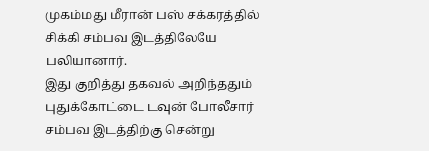முகம்மது மீரான் பஸ் சக்கரத்தில் சிக்கி சம்பவ இடத்திலேயே பலியானார்.
இது குறித்து தகவல் அறிந்ததும் புதுக்கோட்டை டவுன் போலீசார் சம்பவ இடத்திற்கு சென்று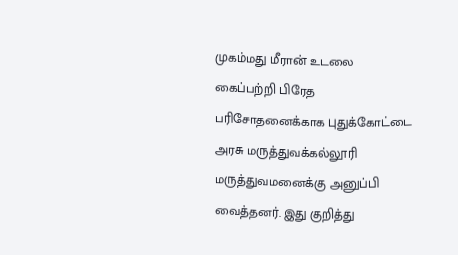முகம்மது மீரான் உடலை கைப்பற்றி பிரேத பரிசோதனைக்காக புதுக்கோட்டை அரசு மருத்துவக்கல்லூரி மருத்துவமனைக்கு அனுப்பி வைத்தனர். இது குறித்து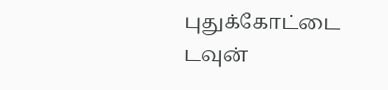புதுக்கோட்டை டவுன்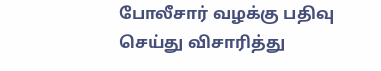போலீசார் வழக்கு பதிவு செய்து விசாரித்து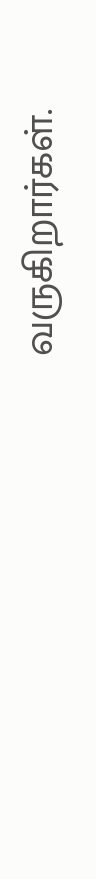வருகிறார்கள்.